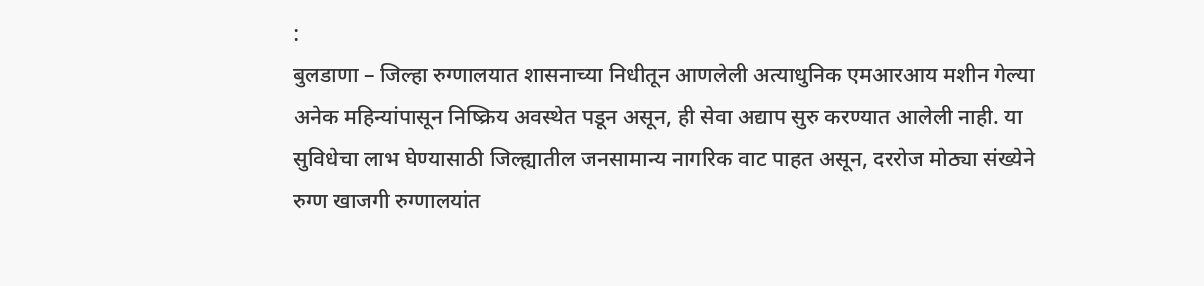:
बुलडाणा – जिल्हा रुग्णालयात शासनाच्या निधीतून आणलेली अत्याधुनिक एमआरआय मशीन गेल्या अनेक महिन्यांपासून निष्क्रिय अवस्थेत पडून असून, ही सेवा अद्याप सुरु करण्यात आलेली नाही. या सुविधेचा लाभ घेण्यासाठी जिल्ह्यातील जनसामान्य नागरिक वाट पाहत असून, दररोज मोठ्या संख्येने रुग्ण खाजगी रुग्णालयांत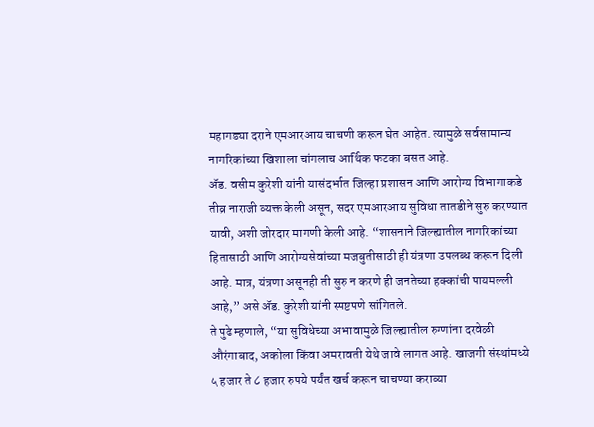महागड्या दराने एमआरआय चाचणी करून घेत आहेत. त्यामुळे सर्वसामान्य नागरिकांच्या खिशाला चांगलाच आर्थिक फटका बसत आहे.
ॲड. वसीम कुरेशी यांनी यासंदर्भात जिल्हा प्रशासन आणि आरोग्य विभागाकडे तीव्र नाराजी व्यक्त केली असून, सदर एमआरआय सुविधा तातडीने सुरु करण्यात यावी, अशी जोरदार मागणी केली आहे. “शासनाने जिल्ह्यातील नागरिकांच्या हितासाठी आणि आरोग्यसेवांच्या मजबुतीसाठी ही यंत्रणा उपलब्ध करून दिली आहे. मात्र, यंत्रणा असूनही ती सुरु न करणे ही जनतेच्या हक्कांची पायमल्ली आहे,” असे ॲड. कुरेशी यांनी स्पष्टपणे सांगितले.
ते पुढे म्हणाले, “या सुविधेच्या अभावामुळे जिल्ह्यातील रुग्णांना दरवेळी औरंगाबाद, अकोला किंवा अमरावती येथे जावे लागत आहे. खाजगी संस्थांमध्ये ५ हजार ते ८ हजार रुपये पर्यंत खर्च करून चाचण्या कराव्या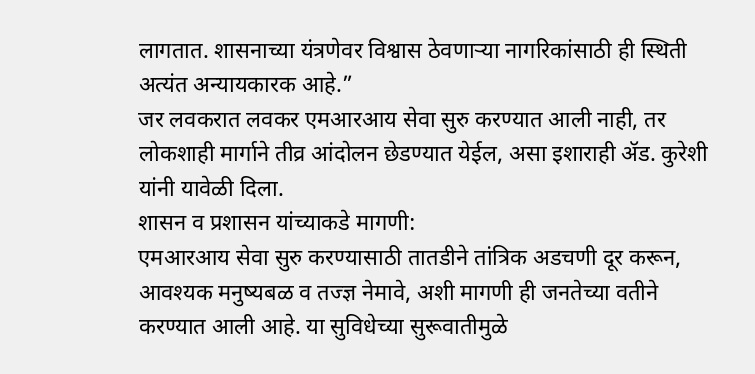लागतात. शासनाच्या यंत्रणेवर विश्वास ठेवणाऱ्या नागरिकांसाठी ही स्थिती अत्यंत अन्यायकारक आहे.”
जर लवकरात लवकर एमआरआय सेवा सुरु करण्यात आली नाही, तर लोकशाही मार्गाने तीव्र आंदोलन छेडण्यात येईल, असा इशाराही ॲड. कुरेशी यांनी यावेळी दिला.
शासन व प्रशासन यांच्याकडे मागणी:
एमआरआय सेवा सुरु करण्यासाठी तातडीने तांत्रिक अडचणी दूर करून, आवश्यक मनुष्यबळ व तज्ज्ञ नेमावे, अशी मागणी ही जनतेच्या वतीने करण्यात आली आहे. या सुविधेच्या सुरूवातीमुळे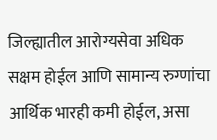जिल्ह्यातील आरोग्यसेवा अधिक सक्षम होईल आणि सामान्य रुग्णांचा आर्थिक भारही कमी होईल, असा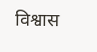विश्वास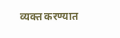व्यक्त करण्यात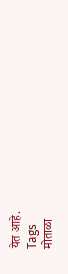येत आहे.
Tags
मोताळा